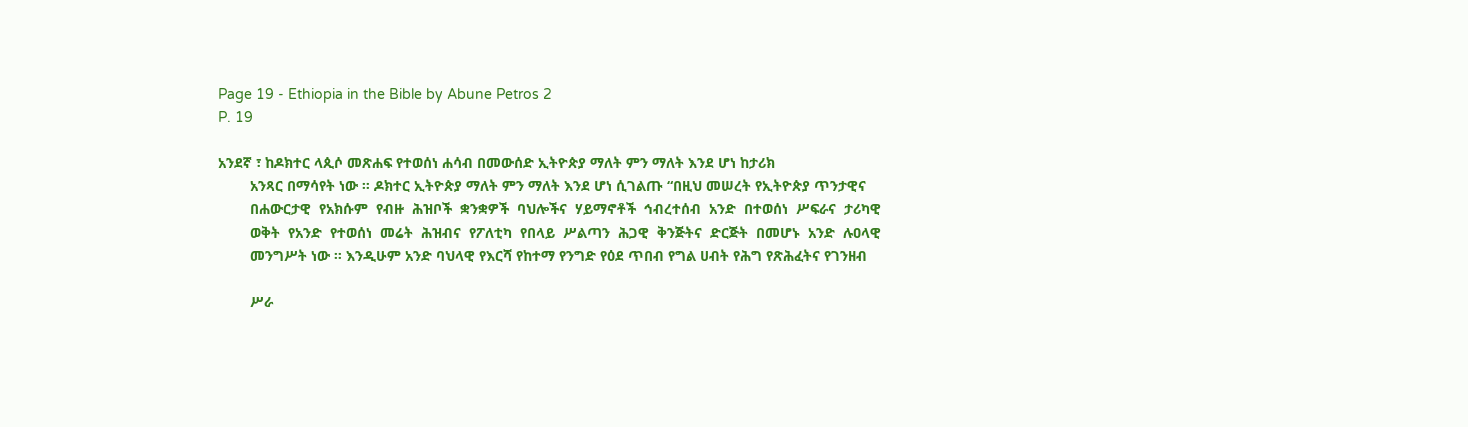Page 19 - Ethiopia in the Bible by Abune Petros 2
P. 19

አንደኛ ፣ ከዶክተር ላጲሶ መጽሐፍ የተወሰነ ሐሳብ በመውሰድ ኢትዮጵያ ማለት ምን ማለት እንደ ሆነ ከታሪክ
        አንጻር በማሳየት ነው ። ዶክተር ኢትዮጵያ ማለት ምን ማለት እንደ ሆነ ሲገልጡ “በዚህ መሠረት የኢትዮጵያ ጥንታዊና
        በሐውርታዊ  የአክሱም  የብዙ  ሕዝቦች  ቋንቋዎች  ባህሎችና  ሃይማኖቶች  ኅብረተሰብ  አንድ  በተወሰነ  ሥፍራና  ታሪካዊ
        ወቅት  የአንድ  የተወሰነ  መሬት  ሕዝብና  የፖለቲካ  የበላይ  ሥልጣን  ሕጋዊ  ቅንጅትና  ድርጅት  በመሆኑ  አንድ  ሉዐላዊ
        መንግሥት ነው ። እንዲሁም አንድ ባህላዊ የእርሻ የከተማ የንግድ የዕደ ጥበብ የግል ሀብት የሕግ የጽሕፈትና የገንዘብ

        ሥራ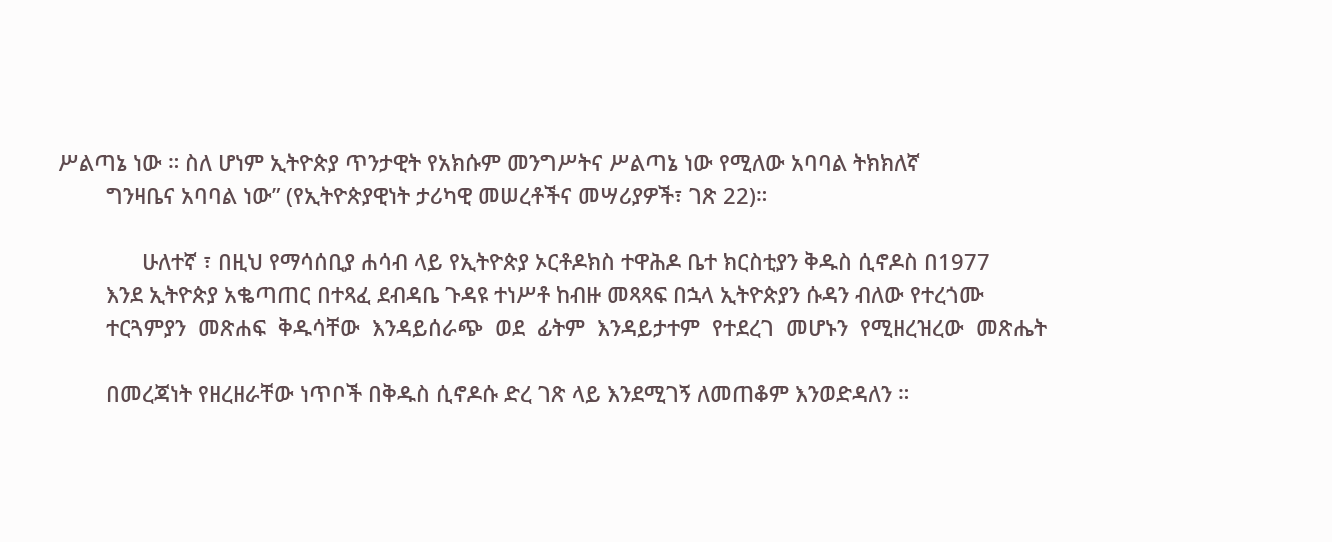ሥልጣኔ ነው ። ስለ ሆነም ኢትዮጵያ ጥንታዊት የአክሱም መንግሥትና ሥልጣኔ ነው የሚለው አባባል ትክክለኛ
        ግንዛቤና አባባል ነው” (የኢትዮጵያዊነት ታሪካዊ መሠረቶችና መሣሪያዎች፣ ገጽ 22)።

              ሁለተኛ ፣ በዚህ የማሳሰቢያ ሐሳብ ላይ የኢትዮጵያ ኦርቶዶክስ ተዋሕዶ ቤተ ክርስቲያን ቅዱስ ሲኖዶስ በ1977
        እንደ ኢትዮጵያ አቈጣጠር በተጻፈ ደብዳቤ ጉዳዩ ተነሥቶ ከብዙ መጻጻፍ በኋላ ኢትዮጵያን ሱዳን ብለው የተረጎሙ
        ተርጓምያን  መጽሐፍ  ቅዱሳቸው  እንዳይሰራጭ  ወደ  ፊትም  እንዳይታተም  የተደረገ  መሆኑን  የሚዘረዝረው  መጽሔት

        በመረጃነት የዘረዘራቸው ነጥቦች በቅዱስ ሲኖዶሱ ድረ ገጽ ላይ እንደሚገኝ ለመጠቆም እንወድዳለን ።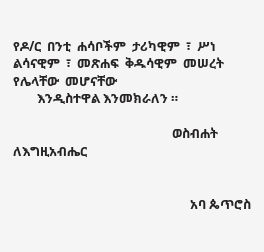የዶ/ር  በንቲ  ሐሳቦችም  ታሪካዊም  ፣  ሥነ  ልሳናዊም  ፣  መጽሐፍ  ቅዱሳዊም  መሠረት  የሌላቸው  መሆናቸው
        እንዲስተዋል እንመክራለን ።

                                                     ወስብሐት ለእግዚአብሔር


                                                           አባ ጴጥሮስ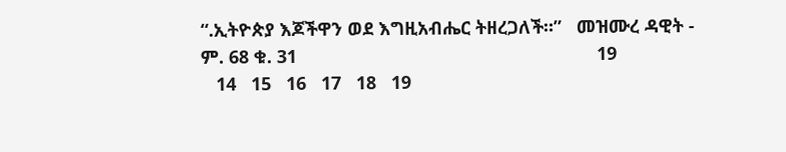“.ኢትዮጵያ እጆችዋን ወደ እግዚአብሔር ትዘረጋለች።”   መዝሙረ ዳዊት - ም. 68 ቁ. 31                                                            19
   14   15   16   17   18   19